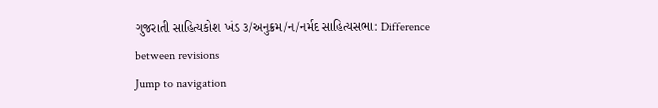ગુજરાતી સાહિત્યકોશ ખંડ ૩/અનુક્રમ/ન/નર્મદ સાહિત્યસભા: Difference between revisions
Jump to navigation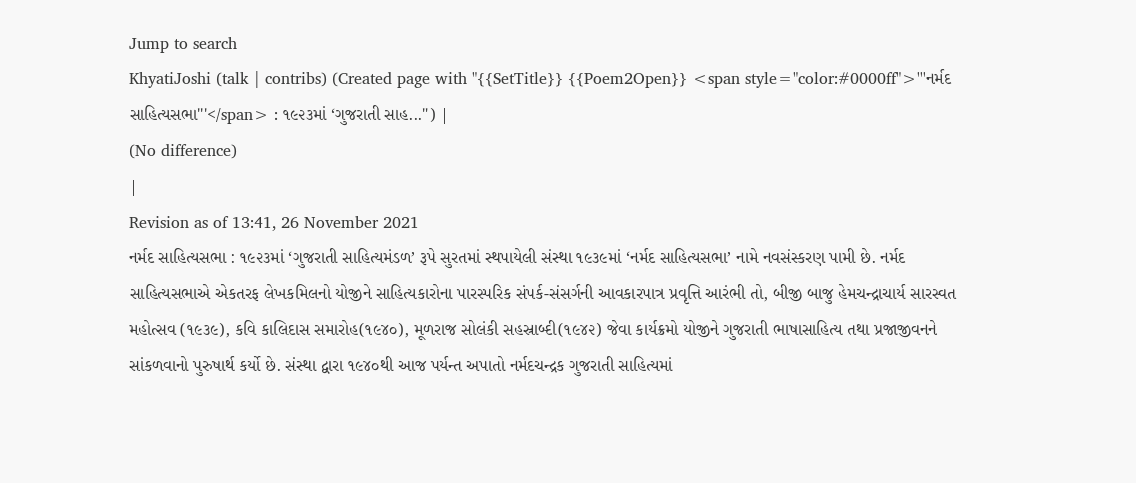Jump to search
KhyatiJoshi (talk | contribs) (Created page with "{{SetTitle}} {{Poem2Open}} <span style="color:#0000ff">'''નર્મદ સાહિત્યસભા'''</span> : ૧૯૨૩માં ‘ગુજરાતી સાહ...") |
(No difference)
|
Revision as of 13:41, 26 November 2021
નર્મદ સાહિત્યસભા : ૧૯૨૩માં ‘ગુજરાતી સાહિત્યમંડળ’ રૂપે સુરતમાં સ્થપાયેલી સંસ્થા ૧૯૩૯માં ‘નર્મદ સાહિત્યસભા’ નામે નવસંસ્કરણ પામી છે. નર્મદ સાહિત્યસભાએ એકતરફ લેખકમિલનો યોજીને સાહિત્યકારોના પારસ્પરિક સંપર્ક-સંસર્ગની આવકારપાત્ર પ્રવૃત્તિ આરંભી તો, બીજી બાજુ હેમચન્દ્રાચાર્ય સારસ્વત મહોત્સવ (૧૯૩૯), કવિ કાલિદાસ સમારોહ(૧૯૪૦), મૂળરાજ સોલંકી સહસ્રાબ્દી(૧૯૪૨) જેવા કાર્યક્રમો યોજીને ગુજરાતી ભાષાસાહિત્ય તથા પ્રજાજીવનને સાંકળવાનો પુરુષાર્થ કર્યો છે. સંસ્થા દ્વારા ૧૯૪૦થી આજ પર્યન્ત અપાતો નર્મદચન્દ્રક ગુજરાતી સાહિત્યમાં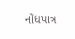નોંધપાત્ર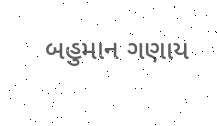બહુમાન ગણાય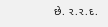છે. ર.ર.દ.